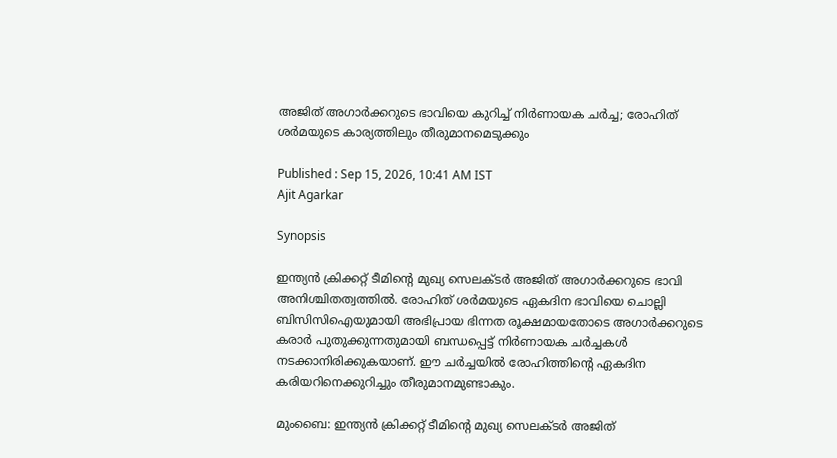അജിത് അഗാര്‍ക്കറുടെ ഭാവിയെ കുറിച്ച് നിര്‍ണായക ചര്‍ച്ച; രോഹിത് ശര്‍മയുടെ കാര്യത്തിലും തീരുമാനമെടുക്കും

Published : Sep 15, 2026, 10:41 AM IST
Ajit Agarkar

Synopsis

ഇന്ത്യന്‍ ക്രിക്കറ്റ് ടീമിന്റെ മുഖ്യ സെലക്ടര്‍ അജിത് അഗാര്‍ക്കറുടെ ഭാവി അനിശ്ചിതത്വത്തില്‍. രോഹിത് ശര്‍മയുടെ ഏകദിന ഭാവിയെ ചൊല്ലി ബിസിസിഐയുമായി അഭിപ്രായ ഭിന്നത രൂക്ഷമായതോടെ അഗാര്‍ക്കറുടെ കരാര്‍ പുതുക്കുന്നതുമായി ബന്ധപ്പെട്ട് നിര്‍ണായക ചര്‍ച്ചകള്‍ നടക്കാനിരിക്കുകയാണ്. ഈ ചര്‍ച്ചയില്‍ രോഹിത്തിന്റെ ഏകദിന കരിയറിനെക്കുറിച്ചും തീരുമാനമുണ്ടാകും.

മുംബൈ: ഇന്ത്യന്‍ ക്രിക്കറ്റ് ടീമിന്റെ മുഖ്യ സെലക്ടര്‍ അജിത്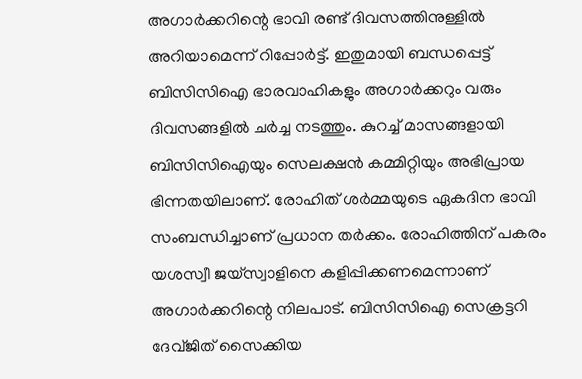അഗാര്‍ക്കറിന്റെ ഭാവി രണ്ട് ദിവസത്തിനുള്ളില്‍ അറിയാമെന്ന് റിപ്പോര്‍ട്ട്. ഇതുമായി ബന്ധപ്പെട്ട് ബിസിസിഐ ഭാരവാഹികളും അഗാര്‍ക്കറും വരും ദിവസങ്ങളില്‍ ചര്‍ച്ച നടത്തും. കുറച്ച് മാസങ്ങളായി ബിസിസിഐയും സെലക്ഷന്‍ കമ്മിറ്റിയും അഭിപ്രായ ഭിന്നതയിലാണ്. രോഹിത് ശര്‍മ്മയുടെ ഏകദിന ഭാവി സംബന്ധിച്ചാണ് പ്രധാന തര്‍ക്കം. രോഹിത്തിന് പകരം യശസ്വീ ജയ്‌സ്വാളിനെ കളിപ്പിക്കണമെന്നാണ് അഗാര്‍ക്കറിന്റെ നിലപാട്. ബിസിസിഐ സെക്രട്ടറി ദേവ്ജിത് സൈക്കിയ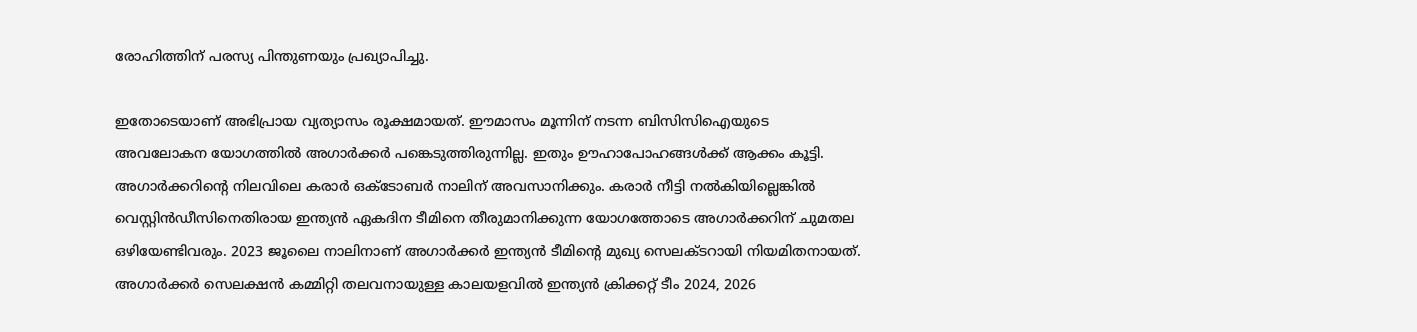രോഹിത്തിന് പരസ്യ പിന്തുണയും പ്രഖ്യാപിച്ചു.

ഇതോടെയാണ് അഭിപ്രായ വ്യത്യാസം രൂക്ഷമായത്. ഈമാസം മൂന്നിന് നടന്ന ബിസിസിഐയുടെ അവലോകന യോഗത്തില്‍ അഗാര്‍ക്കര്‍ പങ്കെടുത്തിരുന്നില്ല. ഇതും ഊഹാപോഹങ്ങള്‍ക്ക് ആക്കം കൂട്ടി. അഗാര്‍ക്കറിന്റെ നിലവിലെ കരാര്‍ ഒക്ടോബര്‍ നാലിന് അവസാനിക്കും. കരാര്‍ നീട്ടി നല്‍കിയില്ലെങ്കില്‍ വെസ്റ്റിന്‍ഡീസിനെതിരായ ഇന്ത്യന്‍ ഏകദിന ടീമിനെ തീരുമാനിക്കുന്ന യോഗത്തോടെ അഗാര്‍ക്കറിന് ചുമതല ഒഴിയേണ്ടിവരും. 2023 ജൂലൈ നാലിനാണ് അഗാര്‍ക്കര്‍ ഇന്ത്യന്‍ ടീമിന്റെ മുഖ്യ സെലക്ടറായി നിയമിതനായത്. അഗാര്‍ക്കര്‍ സെലക്ഷന്‍ കമ്മിറ്റി തലവനായുള്ള കാലയളവില്‍ ഇന്ത്യന്‍ ക്രിക്കറ്റ് ടീം 2024, 2026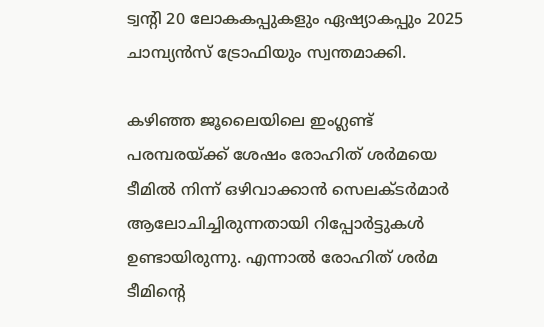ട്വന്റി 20 ലോകകപ്പുകളും ഏഷ്യാകപ്പും 2025 ചാമ്പ്യന്‍സ് ട്രോഫിയും സ്വന്തമാക്കി.

കഴിഞ്ഞ ജൂലൈയിലെ ഇംഗ്ലണ്ട് പരമ്പരയ്ക്ക് ശേഷം രോഹിത് ശര്‍മയെ ടീമില്‍ നിന്ന് ഒഴിവാക്കാന്‍ സെലക്ടര്‍മാര്‍ ആലോചിച്ചിരുന്നതായി റിപ്പോര്‍ട്ടുകള്‍ ഉണ്ടായിരുന്നു. എന്നാല്‍ രോഹിത് ശര്‍മ ടീമിന്റെ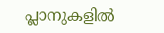പ്ലാനുകളില്‍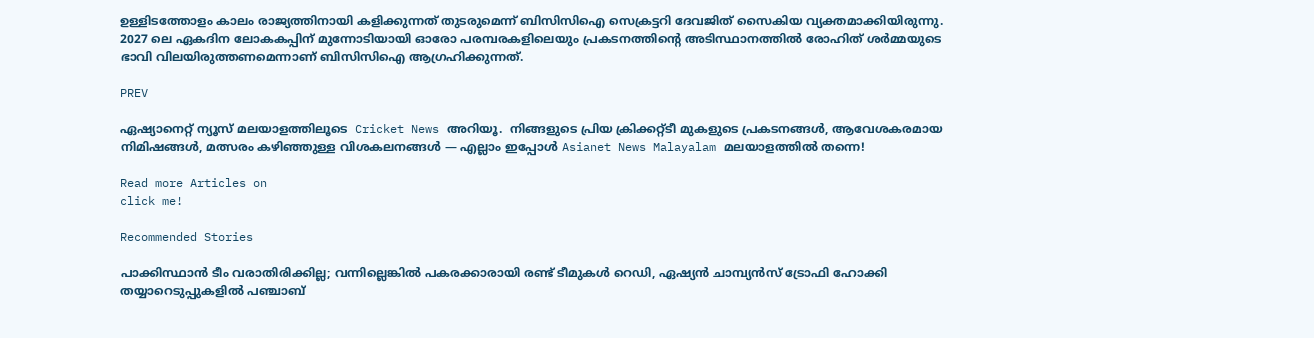ഉള്ളിടത്തോളം കാലം രാജ്യത്തിനായി കളിക്കുന്നത് തുടരുമെന്ന് ബിസിസിഐ സെക്രട്ടറി ദേവജിത് സൈകിയ വ്യക്തമാക്കിയിരുന്നു. 2027 ലെ ഏകദിന ലോകകപ്പിന് മുന്നോടിയായി ഓരോ പരമ്പരകളിലെയും പ്രകടനത്തിന്റെ അടിസ്ഥാനത്തില്‍ രോഹിത് ശര്‍മ്മയുടെ ഭാവി വിലയിരുത്തണമെന്നാണ് ബിസിസിഐ ആഗ്രഹിക്കുന്നത്.

PREV

ഏഷ്യാനെറ്റ് ന്യൂസ് മലയാളത്തിലൂടെ  Cricket News അറിയൂ.  നിങ്ങളുടെ പ്രിയ ക്രിക്കറ്റ്ടീ മുകളുടെ പ്രകടനങ്ങൾ, ആവേശകരമായ നിമിഷങ്ങൾ, മത്സരം കഴിഞ്ഞുള്ള വിശകലനങ്ങൾ — എല്ലാം ഇപ്പോൾ Asianet News Malayalam മലയാളത്തിൽ തന്നെ!

Read more Articles on
click me!

Recommended Stories

പാക്കിസ്ഥാന്‍ ടീം വരാതിരിക്കില്ല; വന്നില്ലെങ്കില്‍ പകരക്കാരായി രണ്ട്‌ ടീമുകള്‍ റെഡി, ഏഷ്യന്‍ ചാമ്പ്യന്‍സ്‌ ട്രോഫി ഹോക്കി തയ്യാറെടുപ്പുകളില്‍ പഞ്ചാബ്‌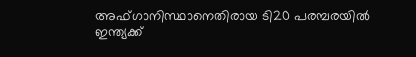അഫ്ഗാനിസ്ഥാനെതിരായ ടി20 പരമ്പരയില്‍ ഇന്ത്യക്ക്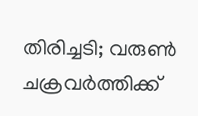തിരിച്ചടി; വരുണ്‍ ചക്രവര്‍ത്തിക്ക്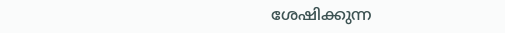ശേഷിക്കുന്ന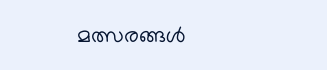മത്സരങ്ങള്‍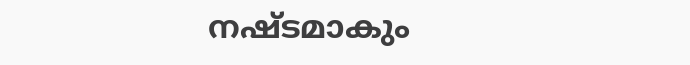നഷ്ടമാകും